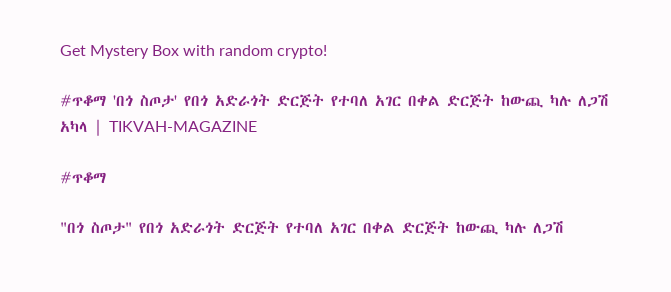Get Mystery Box with random crypto!

#ጥቆማ 'በጎ ስጦታ' የበጎ አድራጎት ድርጅት የተባለ አገር በቀል ድርጅት ከውጪ ካሉ ለጋሽ አካላ | TIKVAH-MAGAZINE

#ጥቆማ

"በጎ ስጦታ" የበጎ አድራጎት ድርጅት የተባለ አገር በቀል ድርጅት ከውጪ ካሉ ለጋሽ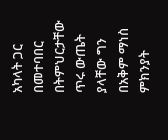አካላት ጋር በመተባበር በትምህርታቸው ጥሩ ውጤት ያላቸው ግን በአቅም ማነስ ምክንያት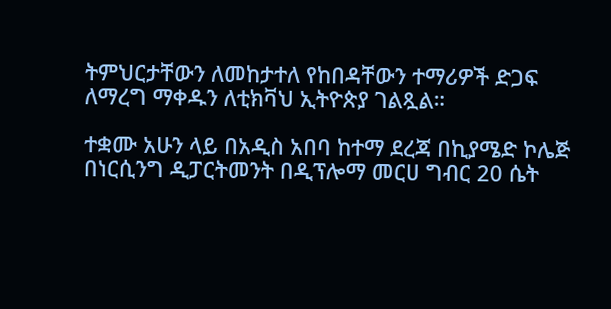ትምህርታቸውን ለመከታተለ የከበዳቸውን ተማሪዎች ድጋፍ ለማረግ ማቀዱን ለቲክቫህ ኢትዮጵያ ገልጿል።

ተቋሙ አሁን ላይ በአዲስ አበባ ከተማ ደረጃ በኪያሜድ ኮሌጅ በነርሲንግ ዲፓርትመንት በዲፕሎማ መርሀ ግብር 20 ሴት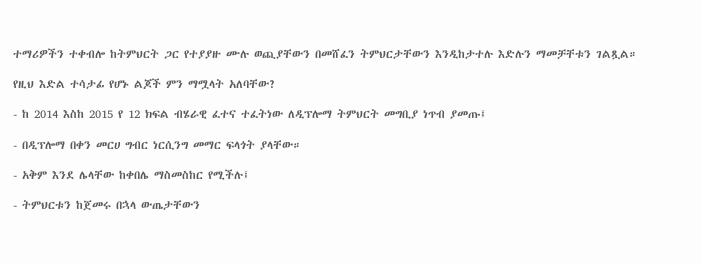ተማሪዎችን ተቀብሎ ከትምህርት ጋር የተያያዙ ሙሉ ወጪያቸውን በመሸፈን ትምህርታቸውን እንዲከታተሉ እድሉን ማመቻቸቱን ገልጿል።

የዚህ እድል ተሳታፊ የሆኑ ልጆች ምን ማሟላት አለባቸው?

- ከ 2014 እስከ 2015 የ 12 ክፍል ብሄራዊ ፈተና ተፈትነው ለዲፕሎማ ትምህርት መግቢያ ነጥብ ያመጡ፤

- በዲፕሎማ በቀን መርሀ ግብር ነርሲንግ መማር ፍላጎት ያላቸው።

- አቅም እንደ ሌላቸው ከቀበሌ ማስመስከር የሚችሉ፤

- ትምህርቱን ከጀመሩ በኋላ ውጤታቸውን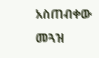አስጠብቀው መጓዝ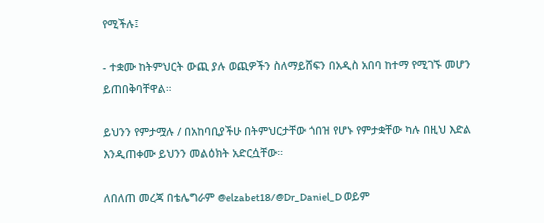የሚችሉ፤

- ተቋሙ ከትምህርት ውጪ ያሉ ወጪዎችን ስለማይሸፍን በአዲስ አበባ ከተማ የሚገኙ መሆን ይጠበቅባቸዋል።

ይህንን የምታሟሉ / በአከባቢያችሁ በትምህርታቸው ጎበዝ የሆኑ የምታቋቸው ካሉ በዚህ እድል እንዲጠቀሙ ይህንን መልዕክት አድርሷቸው።

ለበለጠ መረጃ በቴሌግራም @elzabet18/@Dr_Daniel_D ወይም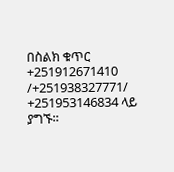በስልክ ቁጥር +251912671410 /+251938327771/ +251953146834 ላይ ያግኙ።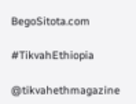BegoSitota.com

#TikvahEthiopia

@tikvahethmagazine